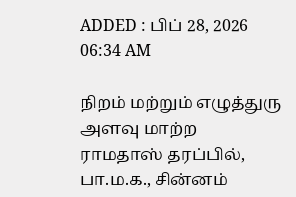ADDED : பிப் 28, 2026 06:34 AM

நிறம் மற்றும் எழுத்துரு அளவு மாற்ற
ராமதாஸ் தரப்பில், பா.ம.க., சின்னம்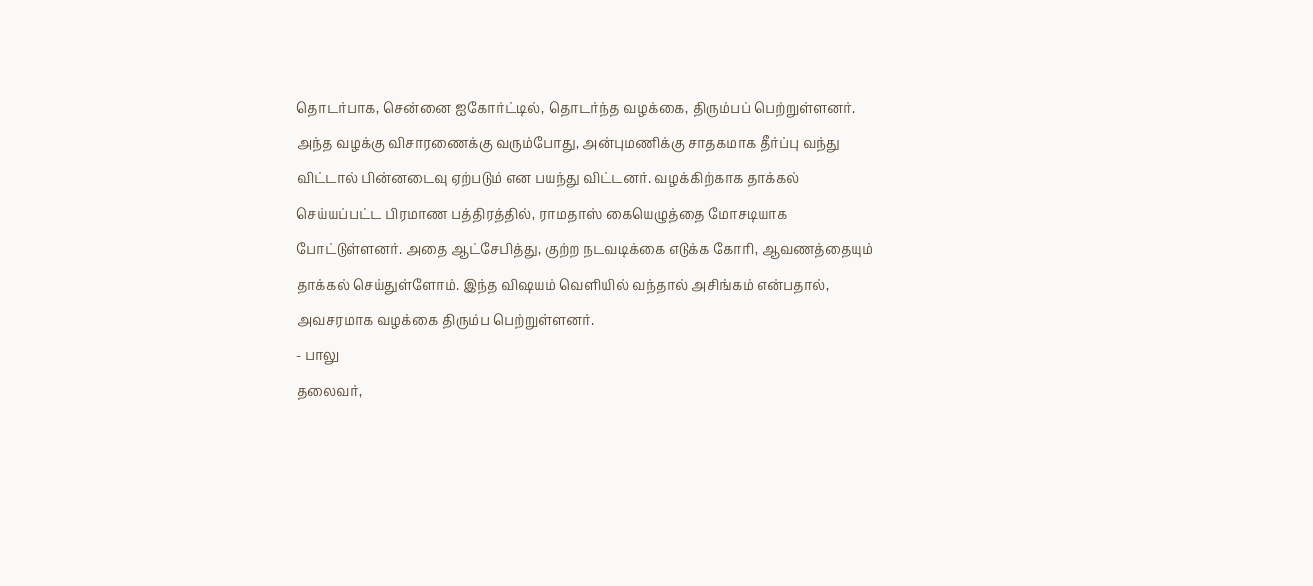தொடர்பாக, சென்னை ஐகோர்ட்டில், தொடர்ந்த வழக்கை, திரும்பப் பெற்றுள்ளனர். அந்த வழக்கு விசாரணைக்கு வரும்போது, அன்புமணிக்கு சாதகமாக தீர்ப்பு வந்து விட்டால் பின்னடைவு ஏற்படும் என பயந்து விட்டனர். வழக்கிற்காக தாக்கல் செய்யப்பட்ட பிரமாண பத்திரத்தில், ராமதாஸ் கையெழுத்தை மோசடியாக போட்டுள்ளனர். அதை ஆட்சேபித்து, குற்ற நடவடிக்கை எடுக்க கோரி, ஆவணத்தையும் தாக்கல் செய்துள்ளோம். இந்த விஷயம் வெளியில் வந்தால் அசிங்கம் என்பதால், அவசரமாக வழக்கை திரும்ப பெற்றுள்ளனர்.
- பாலு
தலைவர்,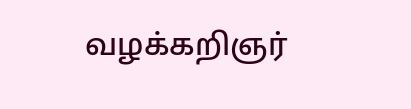வழக்கறிஞர்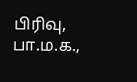பிரிவு, பா.ம.க.,